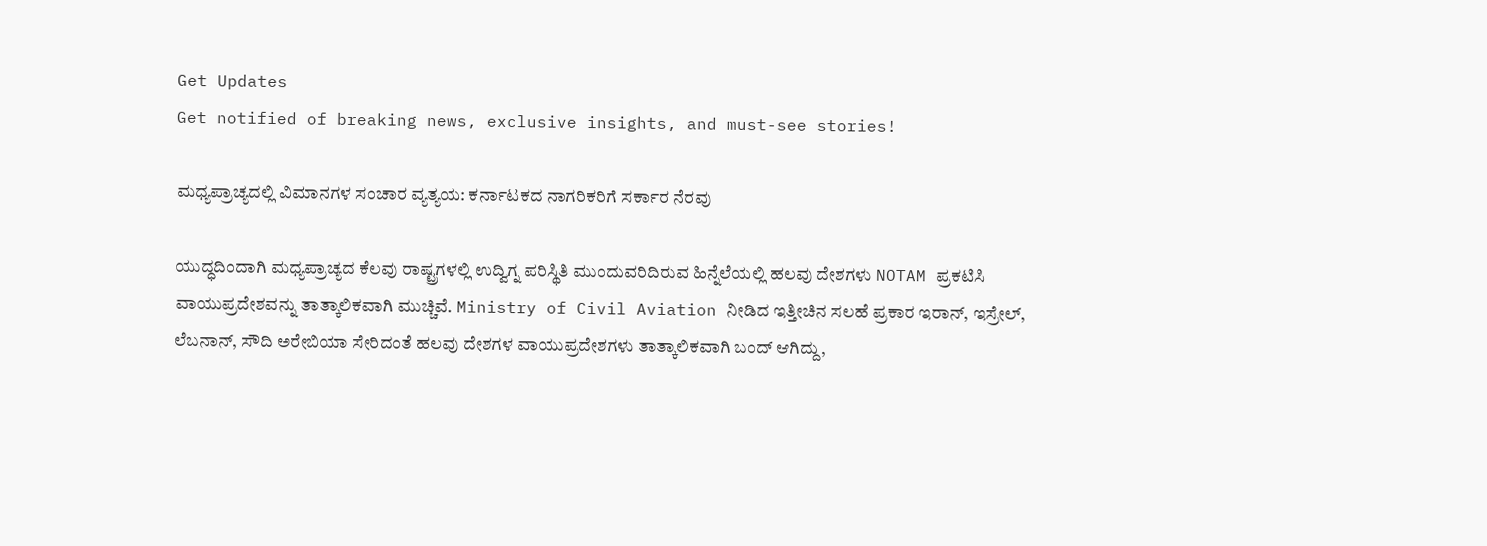Get Updates
Get notified of breaking news, exclusive insights, and must-see stories!

ಮಧ್ಯಪ್ರಾಚ್ಯದಲ್ಲಿ ವಿಮಾನಗಳ ಸಂಚಾರ ವ್ಯತ್ಯಯ: ಕರ್ನಾಟಕದ ನಾಗರಿಕರಿಗೆ ಸರ್ಕಾರ ನೆರವು

ಯುದ್ಧದಿಂದಾಗಿ ಮಧ್ಯಪ್ರಾಚ್ಯದ ಕೆಲವು ರಾಷ್ಟ್ರಗಳಲ್ಲಿ ಉದ್ವಿಗ್ನ ಪರಿಸ್ಥಿತಿ ಮುಂದುವರಿದಿರುವ ಹಿನ್ನೆಲೆಯಲ್ಲಿ ಹಲವು ದೇಶಗಳು NOTAM ಪ್ರಕಟಿಸಿ ವಾಯುಪ್ರದೇಶವನ್ನು ತಾತ್ಕಾಲಿಕವಾಗಿ ಮುಚ್ಚಿವೆ. Ministry of Civil Aviation ನೀಡಿದ ಇತ್ತೀಚಿನ ಸಲಹೆ ಪ್ರಕಾರ ಇರಾನ್, ಇಸ್ರೇಲ್, ಲೆಬನಾನ್, ಸೌದಿ ಅರೇಬಿಯಾ ಸೇರಿದಂತೆ ಹಲವು ದೇಶಗಳ ವಾಯುಪ್ರದೇಶಗಳು ತಾತ್ಕಾಲಿಕವಾಗಿ ಬಂದ್ ಆಗಿದ್ದು,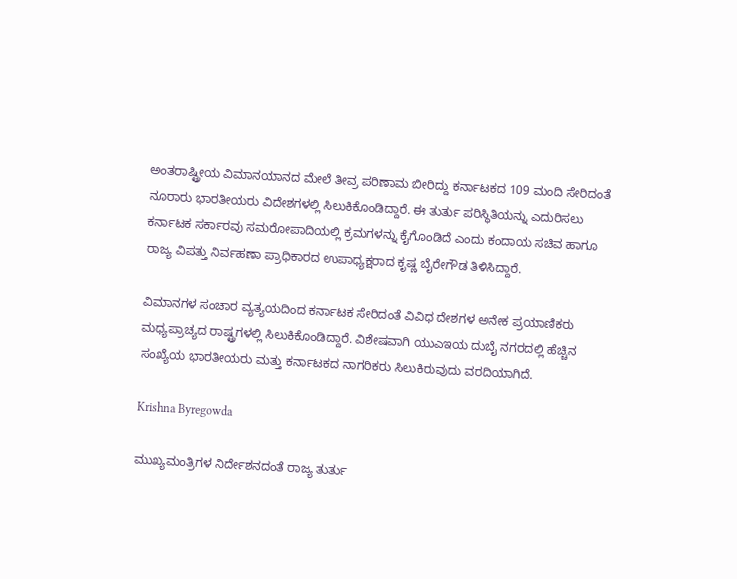ಅಂತರಾಷ್ಟ್ರೀಯ ವಿಮಾನಯಾನದ ಮೇಲೆ ತೀವ್ರ ಪರಿಣಾಮ ಬೀರಿದ್ದು ಕರ್ನಾಟಕದ 109 ಮಂದಿ ಸೇರಿದಂತೆ ನೂರಾರು ಭಾರತೀಯರು ವಿದೇಶಗಳಲ್ಲಿ ಸಿಲುಕಿಕೊಂಡಿದ್ದಾರೆ. ಈ ತುರ್ತು ಪರಿಸ್ಥಿತಿಯನ್ನು ಎದುರಿಸಲು ಕರ್ನಾಟಕ ಸರ್ಕಾರವು ಸಮರೋಪಾದಿಯಲ್ಲಿ ಕ್ರಮಗಳನ್ನು ಕೈಗೊಂಡಿದೆ ಎಂದು ಕಂದಾಯ ಸಚಿವ ಹಾಗೂ ರಾಜ್ಯ ವಿಪತ್ತು ನಿರ್ವಹಣಾ ಪ್ರಾಧಿಕಾರದ ಉಪಾಧ್ಯಕ್ಷರಾದ ಕೃಷ್ಣ ಬೈರೇಗೌಡ ತಿಳಿಸಿದ್ದಾರೆ.

ವಿಮಾನಗಳ ಸಂಚಾರ ವ್ಯತ್ಯಯದಿಂದ ಕರ್ನಾಟಕ ಸೇರಿದಂತೆ ವಿವಿಧ ದೇಶಗಳ ಅನೇಕ ಪ್ರಯಾಣಿಕರು ಮಧ್ಯಪ್ರಾಚ್ಯದ ರಾಷ್ಟ್ರಗಳಲ್ಲಿ ಸಿಲುಕಿಕೊಂಡಿದ್ದಾರೆ. ವಿಶೇಷವಾಗಿ ಯುಎಇಯ ದುಬೈ ನಗರದಲ್ಲಿ ಹೆಚ್ಚಿನ ಸಂಖ್ಯೆಯ ಭಾರತೀಯರು ಮತ್ತು ಕರ್ನಾಟಕದ ನಾಗರಿಕರು ಸಿಲುಕಿರುವುದು ವರದಿಯಾಗಿದೆ.

Krishna Byregowda

ಮುಖ್ಯಮಂತ್ರಿಗಳ ನಿರ್ದೇಶನದಂತೆ ರಾಜ್ಯ ತುರ್ತು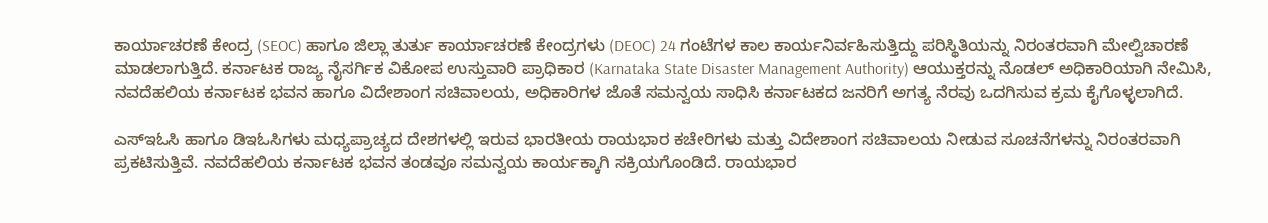ಕಾರ್ಯಾಚರಣೆ ಕೇಂದ್ರ (SEOC) ಹಾಗೂ ಜಿಲ್ಲಾ ತುರ್ತು ಕಾರ್ಯಾಚರಣೆ ಕೇಂದ್ರಗಳು (DEOC) 24 ಗಂಟೆಗಳ ಕಾಲ ಕಾರ್ಯನಿರ್ವಹಿಸುತ್ತಿದ್ದು ಪರಿಸ್ಥಿತಿಯನ್ನು ನಿರಂತರವಾಗಿ ಮೇಲ್ವಿಚಾರಣೆ ಮಾಡಲಾಗುತ್ತಿದೆ. ಕರ್ನಾಟಕ ರಾಜ್ಯ ನೈಸರ್ಗಿಕ ವಿಕೋಪ ಉಸ್ತುವಾರಿ ಪ್ರಾಧಿಕಾರ (Karnataka State Disaster Management Authority) ಆಯುಕ್ತರನ್ನು ನೊಡಲ್ ಅಧಿಕಾರಿಯಾಗಿ ನೇಮಿಸಿ, ನವದೆಹಲಿಯ ಕರ್ನಾಟಕ ಭವನ ಹಾಗೂ ವಿದೇಶಾಂಗ ಸಚಿವಾಲಯ, ಅಧಿಕಾರಿಗಳ ಜೊತೆ ಸಮನ್ವಯ ಸಾಧಿಸಿ ಕರ್ನಾಟಕದ ಜನರಿಗೆ ಅಗತ್ಯ ನೆರವು ಒದಗಿಸುವ ಕ್ರಮ ಕೈಗೊಳ್ಳಲಾಗಿದೆ.

ಎಸ್‌ಇಓಸಿ ಹಾಗೂ ಡಿಇಓಸಿಗಳು ಮಧ್ಯಪ್ರಾಚ್ಯದ ದೇಶಗಳಲ್ಲಿ ಇರುವ ಭಾರತೀಯ ರಾಯಭಾರ ಕಚೇರಿಗಳು ಮತ್ತು ವಿದೇಶಾಂಗ ಸಚಿವಾಲಯ ನೀಡುವ ಸೂಚನೆಗಳನ್ನು ನಿರಂತರವಾಗಿ ಪ್ರಕಟಿಸುತ್ತಿವೆ. ನವದೆಹಲಿಯ ಕರ್ನಾಟಕ ಭವನ ತಂಡವೂ ಸಮನ್ವಯ ಕಾರ್ಯಕ್ಕಾಗಿ ಸಕ್ರಿಯಗೊಂಡಿದೆ. ರಾಯಭಾರ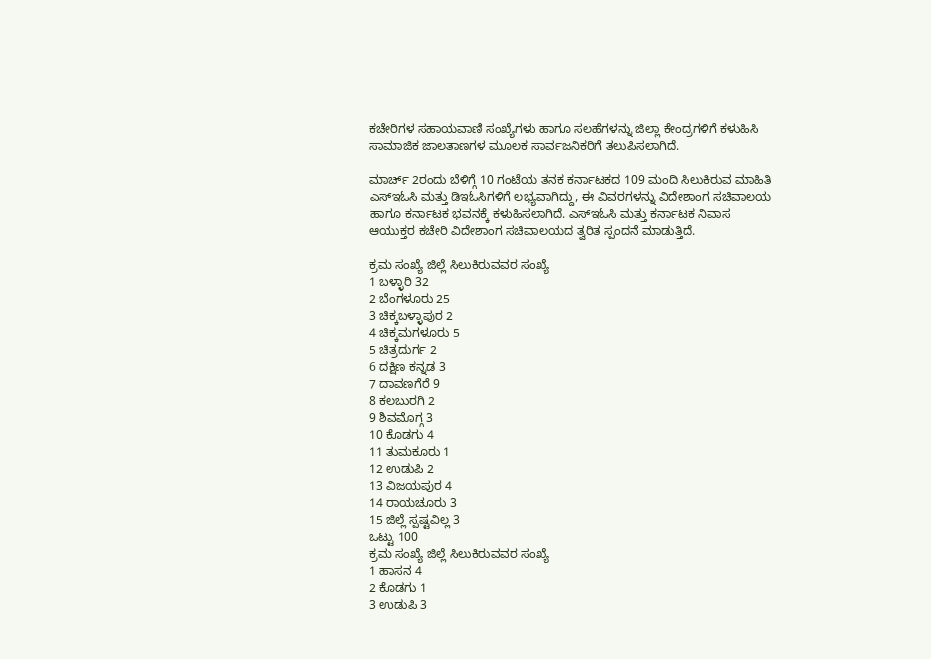ಕಚೇರಿಗಳ ಸಹಾಯವಾಣಿ ಸಂಖ್ಯೆಗಳು ಹಾಗೂ ಸಲಹೆಗಳನ್ನು ಜಿಲ್ಲಾ ಕೇಂದ್ರಗಳಿಗೆ ಕಳುಹಿಸಿ ಸಾಮಾಜಿಕ ಜಾಲತಾಣಗಳ ಮೂಲಕ ಸಾರ್ವಜನಿಕರಿಗೆ ತಲುಪಿಸಲಾಗಿದೆ.

ಮಾರ್ಚ್ 2ರಂದು ಬೆಳಿಗ್ಗೆ 10 ಗಂಟೆಯ ತನಕ ಕರ್ನಾಟಕದ 109 ಮಂದಿ ಸಿಲುಕಿರುವ ಮಾಹಿತಿ ಎಸ್‌ಇಓಸಿ ಮತ್ತು ಡಿಇಓಸಿಗಳಿಗೆ ಲಭ್ಯವಾಗಿದ್ದು, ಈ ವಿವರಗಳನ್ನು ವಿದೇಶಾಂಗ ಸಚಿವಾಲಯ ಹಾಗೂ ಕರ್ನಾಟಕ ಭವನಕ್ಕೆ ಕಳುಹಿಸಲಾಗಿದೆ. ಎಸ್‌ಇಓಸಿ ಮತ್ತು ಕರ್ನಾಟಕ ನಿವಾಸ ಆಯುಕ್ತರ ಕಚೇರಿ ವಿದೇಶಾಂಗ ಸಚಿವಾಲಯದ ತ್ವರಿತ ಸ್ಪಂದನೆ ಮಾಡುತ್ತಿದೆ.

ಕ್ರಮ ಸಂಖ್ಯೆ ಜಿಲ್ಲೆ ಸಿಲುಕಿರುವವರ ಸಂಖ್ಯೆ
1 ಬಳ್ಳಾರಿ 32
2 ಬೆಂಗಳೂರು 25
3 ಚಿಕ್ಕಬಳ್ಳಾಪುರ 2
4 ಚಿಕ್ಕಮಗಳೂರು 5
5 ಚಿತ್ರದುರ್ಗ 2
6 ದಕ್ಷಿಣ ಕನ್ನಡ 3
7 ದಾವಣಗೆರೆ 9
8 ಕಲಬುರಗಿ 2
9 ಶಿವಮೊಗ್ಗ 3
10 ಕೊಡಗು 4
11 ತುಮಕೂರು 1
12 ಉಡುಪಿ 2
13 ವಿಜಯಪುರ 4
14 ರಾಯಚೂರು 3
15 ಜಿಲ್ಲೆ ಸ್ಪಷ್ಟವಿಲ್ಲ 3
ಒಟ್ಟು 100
ಕ್ರಮ ಸಂಖ್ಯೆ ಜಿಲ್ಲೆ ಸಿಲುಕಿರುವವರ ಸಂಖ್ಯೆ
1 ಹಾಸನ 4
2 ಕೊಡಗು 1
3 ಉಡುಪಿ 3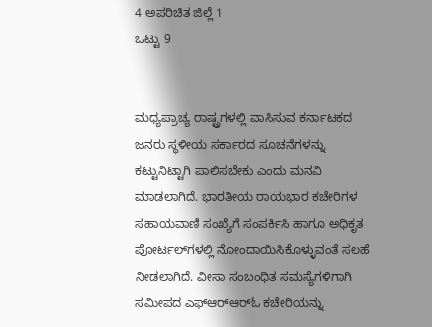4 ಅಪರಿಚಿತ ಜಿಲ್ಲೆ 1
ಒಟ್ಟು 9


ಮಧ್ಯಪ್ರಾಚ್ಯ ರಾಷ್ಟ್ರಗಳಲ್ಲಿ ವಾಸಿಸುವ ಕರ್ನಾಟಕದ ಜನರು ಸ್ಥಳೀಯ ಸರ್ಕಾರದ ಸೂಚನೆಗಳನ್ನು ಕಟ್ಟುನಿಟ್ಟಾಗಿ ಪಾಲಿಸಬೇಕು ಎಂದು ಮನವಿ ಮಾಡಲಾಗಿದೆ. ಭಾರತೀಯ ರಾಯಭಾರ ಕಚೇರಿಗಳ ಸಹಾಯವಾಣಿ ಸಂಖ್ಯೆಗೆ ಸಂಪರ್ಕಿಸಿ ಹಾಗೂ ಅಧಿಕೃತ ಪೋರ್ಟಲ್‌ಗಳಲ್ಲಿ ನೋಂದಾಯಿಸಿಕೊಳ್ಳುವಂತೆ ಸಲಹೆ ನೀಡಲಾಗಿದೆ. ವೀಸಾ ಸಂಬಂಧಿತ ಸಮಸ್ಯೆಗಳಿಗಾಗಿ ಸಮೀಪದ ಎಫ್‌ಆರ್‌ಆರ್‌ಓ ಕಚೇರಿಯನ್ನು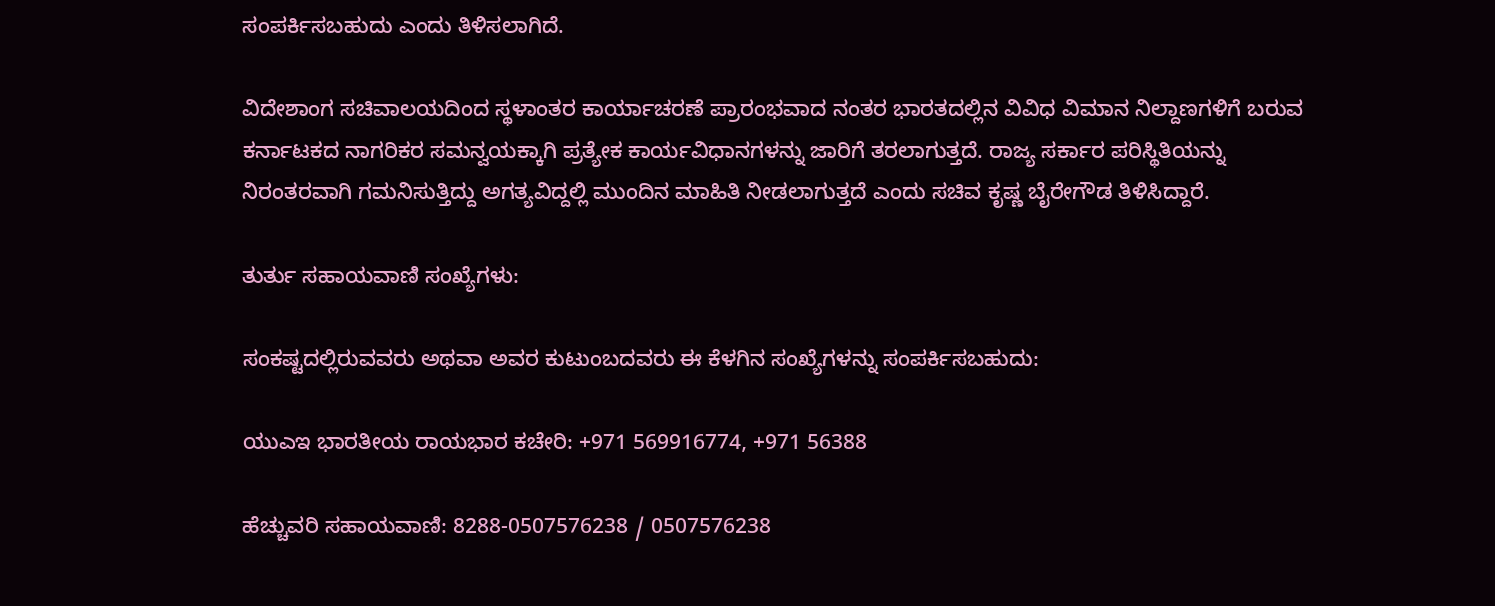ಸಂಪರ್ಕಿಸಬಹುದು ಎಂದು ತಿಳಿಸಲಾಗಿದೆ.

ವಿದೇಶಾಂಗ ಸಚಿವಾಲಯದಿಂದ ಸ್ಥಳಾಂತರ ಕಾರ್ಯಾಚರಣೆ ಪ್ರಾರಂಭವಾದ ನಂತರ ಭಾರತದಲ್ಲಿನ ವಿವಿಧ ವಿಮಾನ ನಿಲ್ದಾಣಗಳಿಗೆ ಬರುವ ಕರ್ನಾಟಕದ ನಾಗರಿಕರ ಸಮನ್ವಯಕ್ಕಾಗಿ ಪ್ರತ್ಯೇಕ ಕಾರ್ಯವಿಧಾನಗಳನ್ನು ಜಾರಿಗೆ ತರಲಾಗುತ್ತದೆ. ರಾಜ್ಯ ಸರ್ಕಾರ ಪರಿಸ್ಥಿತಿಯನ್ನು ನಿರಂತರವಾಗಿ ಗಮನಿಸುತ್ತಿದ್ದು ಅಗತ್ಯವಿದ್ದಲ್ಲಿ ಮುಂದಿನ ಮಾಹಿತಿ ನೀಡಲಾಗುತ್ತದೆ ಎಂದು ಸಚಿವ ಕೃಷ್ಣ ಬೈರೇಗೌಡ ತಿಳಿಸಿದ್ದಾರೆ.

ತುರ್ತು ಸಹಾಯವಾಣಿ ಸಂಖ್ಯೆಗಳು:

ಸಂಕಷ್ಟದಲ್ಲಿರುವವರು ಅಥವಾ ಅವರ ಕುಟುಂಬದವರು ಈ ಕೆಳಗಿನ ಸಂಖ್ಯೆಗಳನ್ನು ಸಂಪರ್ಕಿಸಬಹುದು:

ಯುಎಇ ಭಾರತೀಯ ರಾಯಭಾರ ಕಚೇರಿ: +971 569916774, +971 56388

ಹೆಚ್ಚುವರಿ ಸಹಾಯವಾಣಿ: 8288-0507576238 / 0507576238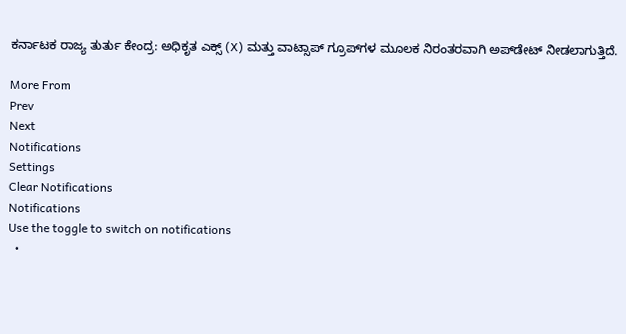ಕರ್ನಾಟಕ ರಾಜ್ಯ ತುರ್ತು ಕೇಂದ್ರ: ಅಧಿಕೃತ ಎಕ್ಸ್ (X) ಮತ್ತು ವಾಟ್ಸಾಪ್ ಗ್ರೂಪ್‌ಗಳ ಮೂಲಕ ನಿರಂತರವಾಗಿ ಅಪ್‌ಡೇಟ್ ನೀಡಲಾಗುತ್ತಿದೆ.

More From
Prev
Next
Notifications
Settings
Clear Notifications
Notifications
Use the toggle to switch on notifications
  •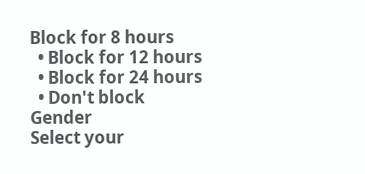Block for 8 hours
  • Block for 12 hours
  • Block for 24 hours
  • Don't block
Gender
Select your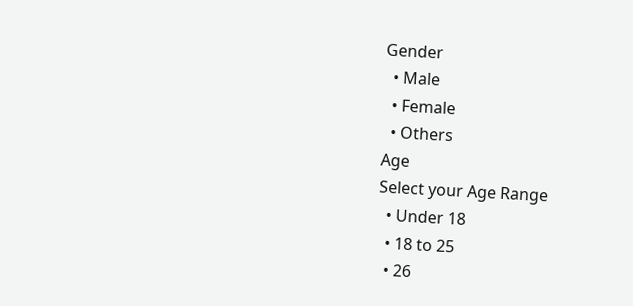Gender
  • Male
  • Female
  • Others
Age
Select your Age Range
  • Under 18
  • 18 to 25
  • 26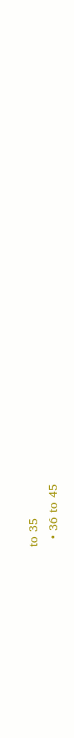to 35
  • 36 to 45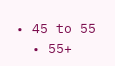• 45 to 55
  • 55+